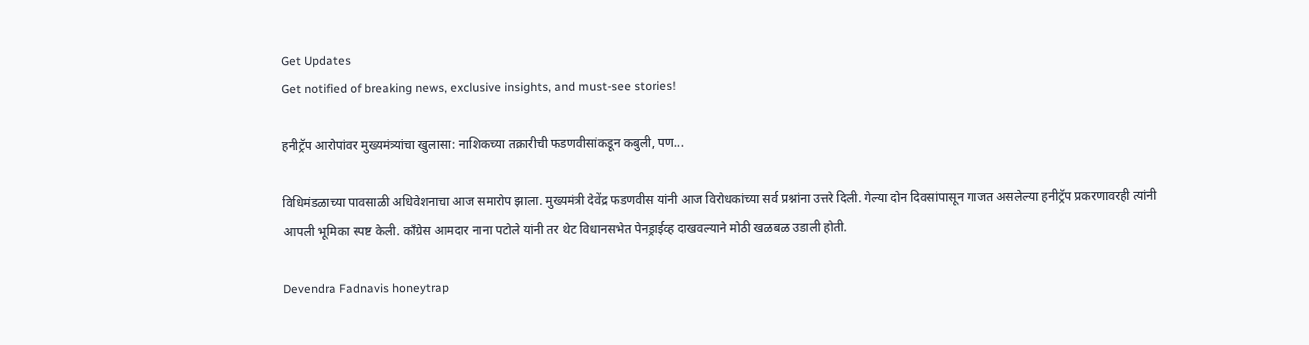Get Updates
Get notified of breaking news, exclusive insights, and must-see stories!

हनीट्रॅप आरोपांवर मुख्यमंत्र्यांचा खुलासा: नाशिकच्या तक्रारीची फडणवीसांकडून कबुली, पण...

विधिमंडळाच्या पावसाळी अधिवेशनाचा आज समारोप झाला. मुख्यमंत्री देवेंद्र फडणवीस यांनी आज विरोधकांच्या सर्व प्रश्नांना उत्तरे दिली. गेल्या दोन दिवसांपासून गाजत असलेल्या हनीट्रॅप प्रकरणावरही त्यांनी आपली भूमिका स्पष्ट केली. काँग्रेस आमदार नाना पटोले यांनी तर थेट विधानसभेत पेनड्राईव्ह दाखवल्याने मोठी खळबळ उडाली होती.

Devendra Fadnavis honeytrap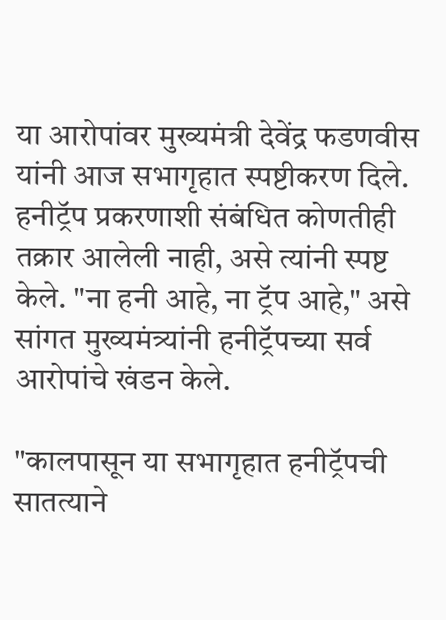या आरोपांवर मुख्यमंत्री देवेंद्र फडणवीस यांनी आज सभागृहात स्पष्टीकरण दिले. हनीट्रॅप प्रकरणाशी संबंधित कोणतीही तक्रार आलेली नाही, असे त्यांनी स्पष्ट केले. "ना हनी आहे, ना ट्रॅप आहे," असे सांगत मुख्यमंत्र्यांनी हनीट्रॅपच्या सर्व आरोपांचे खंडन केले.

"कालपासून या सभागृहात हनीट्रॅपची सातत्याने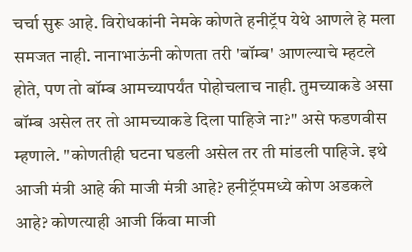चर्चा सुरू आहे. विरोधकांनी नेमके कोणते हनीट्रॅप येथे आणले हे मला समजत नाही. नानाभाऊंनी कोणता तरी 'बॉम्ब' आणल्याचे म्हटले होते, पण तो बॉम्ब आमच्यापर्यंत पोहोचलाच नाही. तुमच्याकडे असा बॉम्ब असेल तर तो आमच्याकडे दिला पाहिजे ना?" असे फडणवीस म्हणाले. "कोणतीही घटना घडली असेल तर ती मांडली पाहिजे. इथे आजी मंत्री आहे की माजी मंत्री आहे? हनीट्रॅपमध्ये कोण अडकले आहे? कोणत्याही आजी किंवा माजी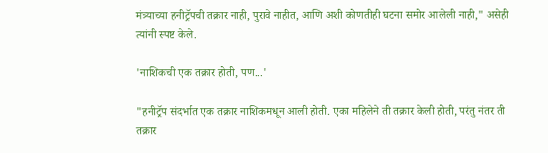मंत्र्याच्या हनीट्रॅपची तक्रार नाही, पुरावे नाहीत, आणि अशी कोणतीही घटना समोर आलेली नाही," असेही त्यांनी स्पष्ट केले.

'नाशिकची एक तक्रार होती, पण...'

"हनीट्रॅप संदर्भात एक तक्रार नाशिकमधून आली होती. एका महिलेने ती तक्रार केली होती, परंतु नंतर ती तक्रार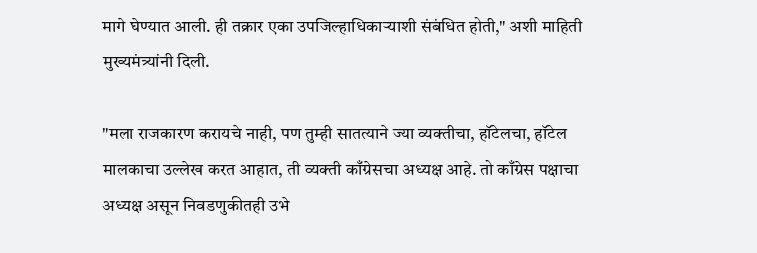मागे घेण्यात आली. ही तक्रार एका उपजिल्हाधिकाऱ्याशी संबंधित होती," अशी माहिती मुख्यमंत्र्यांनी दिली.

"मला राजकारण करायचे नाही, पण तुम्ही सातत्याने ज्या व्यक्तीचा, हॉटेलचा, हॉटेल मालकाचा उल्लेख करत आहात, ती व्यक्ती काँग्रेसचा अध्यक्ष आहे. तो काँग्रेस पक्षाचा अध्यक्ष असून निवडणुकीतही उभे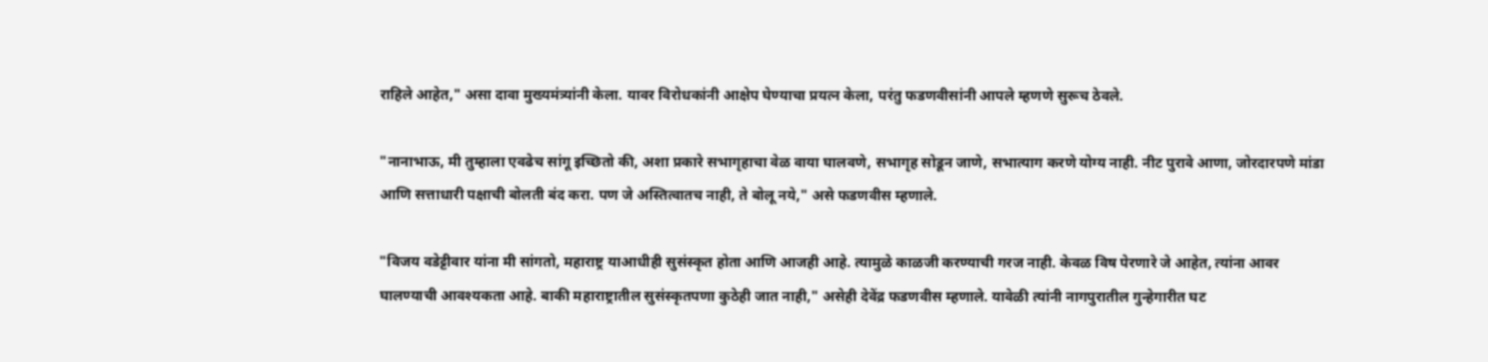राहिले आहेत," असा दावा मुख्यमंत्र्यांनी केला. यावर विरोधकांनी आक्षेप घेण्याचा प्रयत्न केला, परंतु फडणवीसांनी आपले म्हणणे सुरूच ठेवले.

"नानाभाऊ, मी तुम्हाला एवढेच सांगू इच्छितो की, अशा प्रकारे सभागृहाचा वेळ वाया घालवणे, सभागृह सोडून जाणे, सभात्याग करणे योग्य नाही. नीट पुरावे आणा, जोरदारपणे मांडा आणि सत्ताधारी पक्षाची बोलती बंद करा. पण जे अस्तित्वातच नाही, ते बोलू नये," असे फडणवीस म्हणाले.

"विजय वडेट्टीवार यांना मी सांगतो, महाराष्ट्र याआधीही सुसंस्कृत होता आणि आजही आहे. त्यामुळे काळजी करण्याची गरज नाही. केवळ विष पेरणारे जे आहेत, त्यांना आवर घालण्याची आवश्यकता आहे. बाकी महाराष्ट्रातील सुसंस्कृतपणा कुठेही जात नाही," असेही देवेंद्र फडणवीस म्हणाले. यावेळी त्यांनी नागपुरातील गुन्हेगारीत घट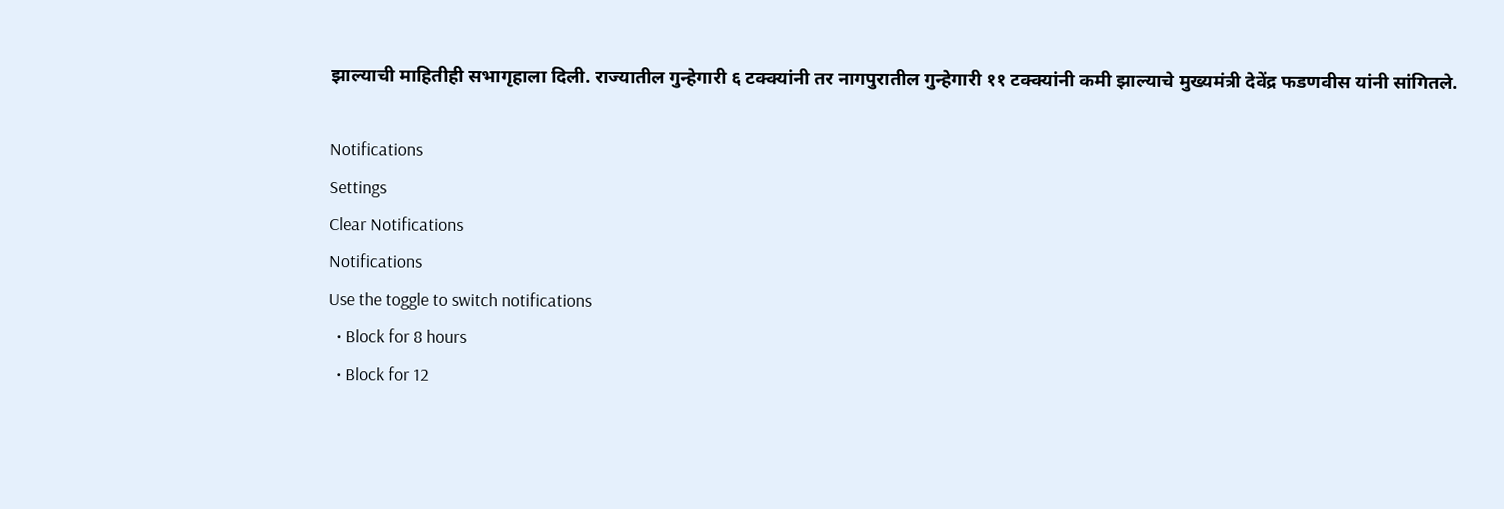झाल्याची माहितीही सभागृहाला दिली. राज्यातील गुन्हेगारी ६ टक्क्यांनी तर नागपुरातील गुन्हेगारी ११ टक्क्यांनी कमी झाल्याचे मुख्यमंत्री देवेंद्र फडणवीस यांनी सांगितले.

Notifications
Settings
Clear Notifications
Notifications
Use the toggle to switch notifications
  • Block for 8 hours
  • Block for 12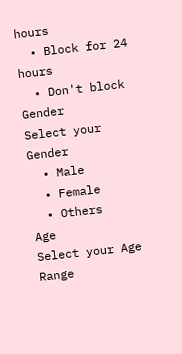hours
  • Block for 24 hours
  • Don't block
Gender
Select your Gender
  • Male
  • Female
  • Others
Age
Select your Age Range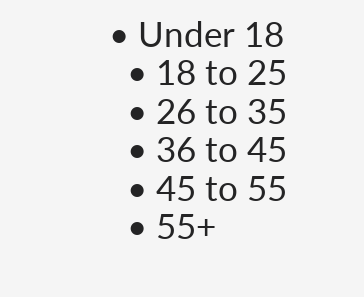• Under 18
  • 18 to 25
  • 26 to 35
  • 36 to 45
  • 45 to 55
  • 55+